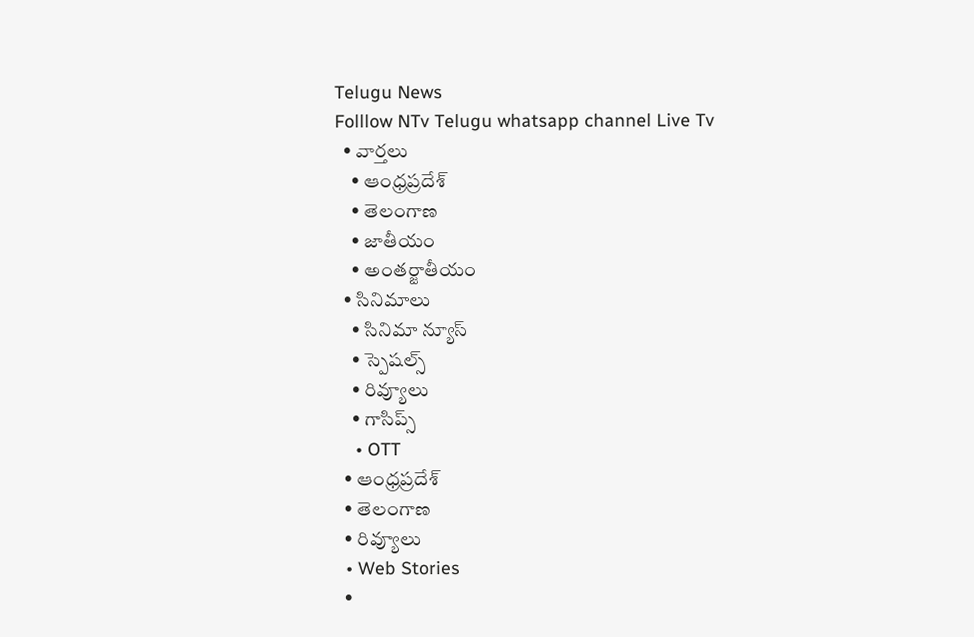Telugu News
Folllow NTv Telugu whatsapp channel Live Tv
  • వార్తలు
    • ఆంధ్రప్రదేశ్
    • తెలంగాణ
    • జాతీయం
    • అంతర్జాతీయం
  • సినిమాలు
    • సినిమా న్యూస్
    • స్పెషల్స్
    • రివ్యూలు
    • గాసిప్స్
    • OTT
  • ఆంధ్రప్రదేశ్
  • తెలంగాణ
  • రివ్యూలు
  • Web Stories
  •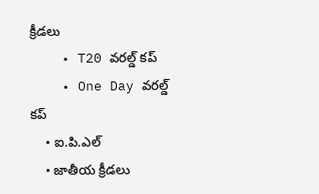క్రీడలు
    • T20 వరల్డ్ కప్
    • One Day వరల్డ్ కప్
    • ఐ.పి.ఎల్
    • జాతీయ క్రీడలు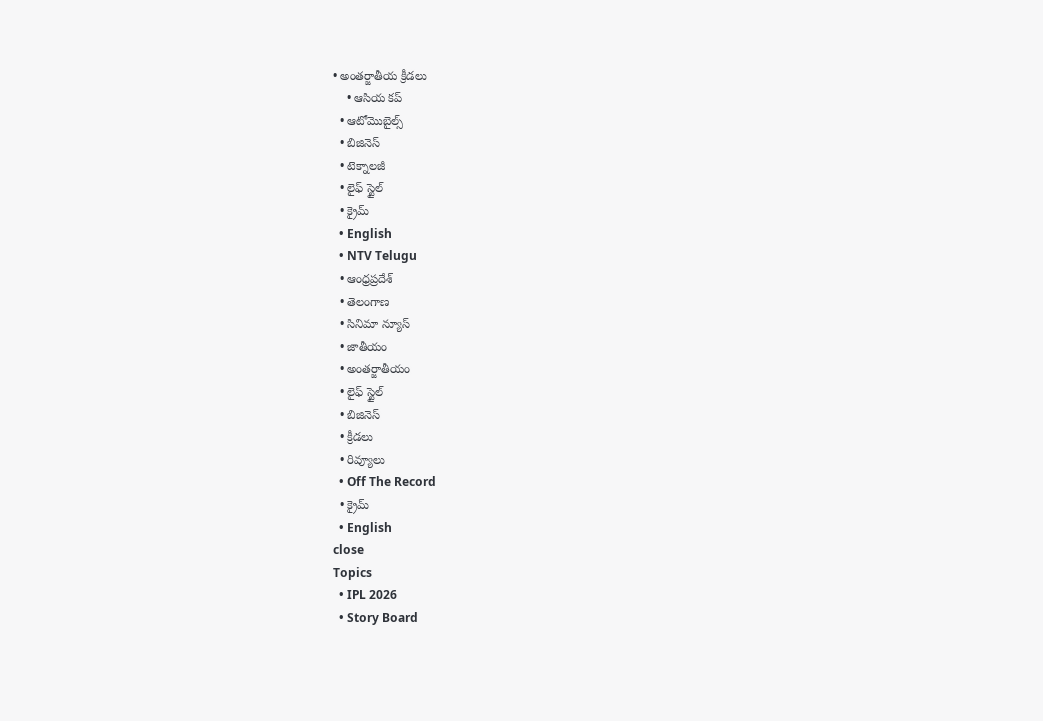• అంతర్జాతీయ క్రీడలు
    • ఆసియ కప్
  • ఆటోమొబైల్స్
  • బిజినెస్‌
  • టెక్నాలజీ
  • లైఫ్ స్టైల్
  • క్రైమ్
  • English
  • NTV Telugu
  • ఆంధ్రప్రదేశ్
  • తెలంగాణ
  • సినిమా న్యూస్
  • జాతీయం
  • అంతర్జాతీయం
  • లైఫ్ స్టైల్
  • బిజినెస్‌
  • క్రీడలు
  • రివ్యూలు
  • Off The Record
  • క్రైమ్
  • English
close
Topics
  • IPL 2026
  • Story Board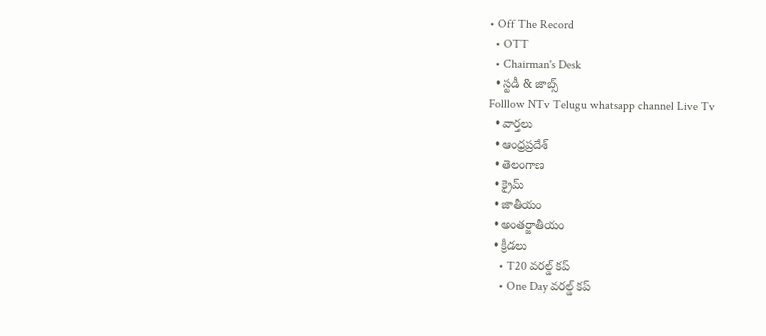• Off The Record
  • OTT
  • Chairman's Desk
  • స్టడీ & జాబ్స్
Folllow NTv Telugu whatsapp channel Live Tv
  • వార్తలు
  • ఆంధ్రప్రదేశ్
  • తెలంగాణ
  • క్రైమ్
  • జాతీయం
  • అంతర్జాతీయం
  • క్రీడలు
    • T20 వరల్డ్ కప్
    • One Day వరల్డ్ కప్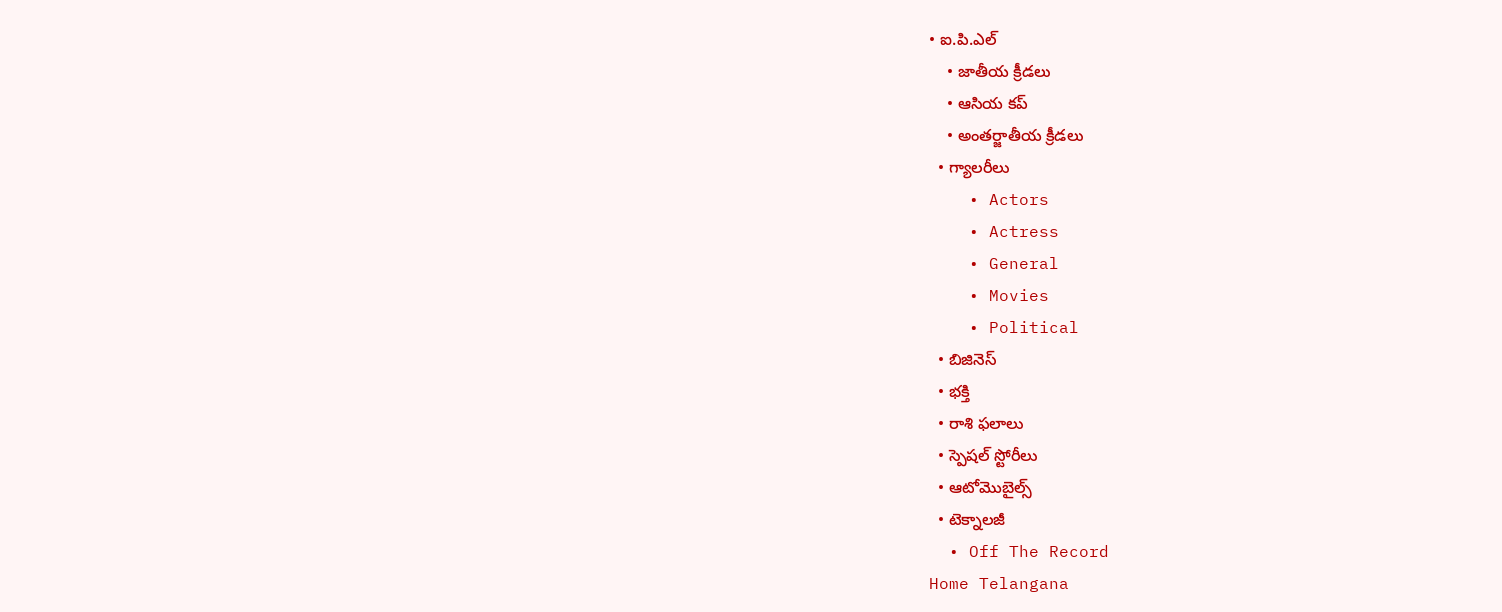• ఐ.పి.ఎల్
    • జాతీయ క్రీడలు
    • ఆసియ కప్
    • అంతర్జాతీయ క్రీడలు
  • గ్యాలరీలు
    • Actors
    • Actress
    • General
    • Movies
    • Political
  • బిజినెస్‌
  • భక్తి
  • రాశి ఫలాలు
  • స్పెషల్‌ స్టోరీలు
  • ఆటోమొబైల్స్
  • టెక్నాలజీ
  • Off The Record
Home Telangana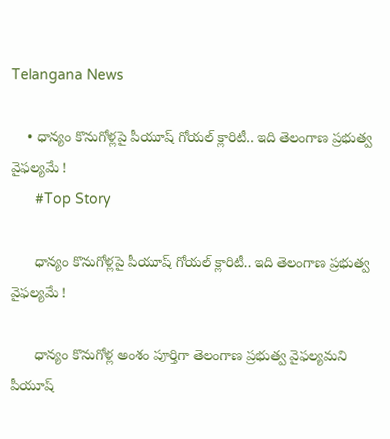Telangana News

    • ధాన్యం కొనుగోళ్లపై పీయూష్ గోయ‌ల్ క్లారిటీ.. ఇది తెలంగాణ‌ ప్రభుత్వ వైఫల్యమే !
      #Top Story

      ధాన్యం కొనుగోళ్లపై పీయూష్ గోయ‌ల్ క్లారిటీ.. ఇది తెలంగాణ‌ ప్రభుత్వ వైఫల్యమే !

      ధాన్యం కొనుగోళ్ల అంశం పూర్తిగా తెలంగాణ‌ ప్రభుత్వ వైఫల్యమని పీయూష్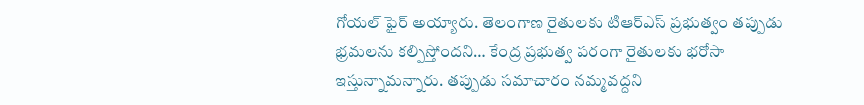గోయ‌ల్ ఫైర్ అయ్యారు. తెలంగాణ రైతులకు టిఆర్ఎస్ ప్రభుత్వం తప్పుడు భ్రమలను కల్పిస్తోందని… కేంద్ర ప్రభుత్వ పరంగా రైతులకు భరోసా ఇస్తున్నామ‌న్నారు. తప్పుడు సమాచారం నమ్మవద్దని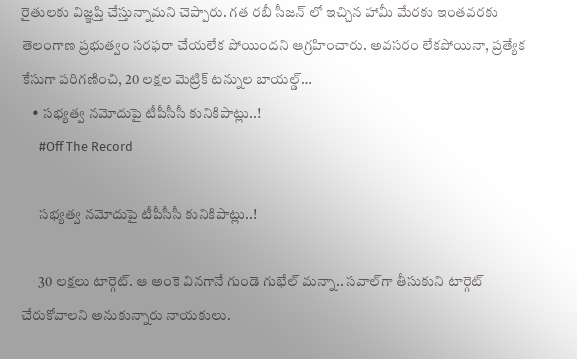రైతుల‌కు విజ్ఞప్తి చేస్తున్నామ‌ని చెప్పారు. గత రబీ సీజన్ లో ఇచ్చిన హామీ మేరకు ఇంతవరకు తెలంగాణ ప్రభుత్వం సరఫరా చేయలేక పోయిందని ఆగ్ర‌హించారు. అవసరం లేకపోయినా, ప్రత్యేక కేసుగా పరిగణించి, 20 లక్షల మెట్రిక్ టన్నుల బాయల్డ్…
    • సభ్యత్వ నమోదుపై టీపీసీసీ కునికిపాట్లు..!
      #Off The Record

      సభ్యత్వ నమోదుపై టీపీసీసీ కునికిపాట్లు..!

      30 లక్షలు టార్గెట్‌. ఆ అంకె వినగానే గుండె గుభేల్‌ మన్నా.. సవాల్‌గా తీసుకుని టార్గెట్‌ చేరుకోవాలని అనుకున్నారు నాయకులు.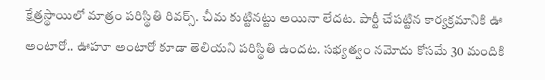క్షేత్రస్థాయిలో మాత్రం పరిస్థితి రివర్స్‌. చీమ కుట్టినట్టు అయినా లేదట. పార్టీ చేపట్టిన కార్యక్రమానికి ఊ అంటారో.. ఊహూ అంటారో కూడా తెలియని పరిస్థితి ఉందట. సభ్యత్వం నమోదు కోసమే 30 మందికి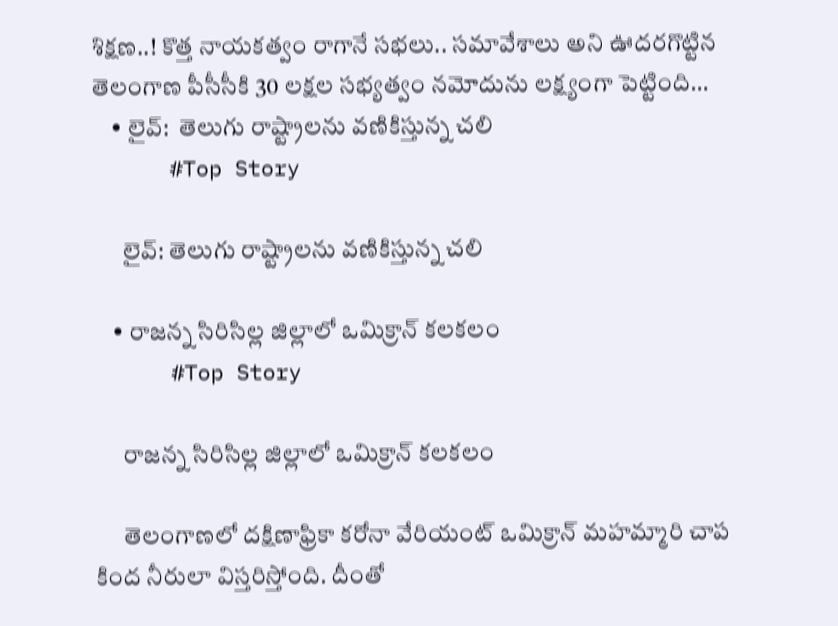శిక్షణ..! కొత్త నాయకత్వం రాగానే సభలు.. సమావేశాలు అని ఊదరగొట్టిన తెలంగాణ పీసీసీకి 30 లక్షల సభ్యత్వం నమోదును లక్ష్యంగా పెట్టింది…
    • లైవ్‌:  తెలుగు రాష్ట్రాలను వణికిస్తున్న చలి
      #Top Story

      లైవ్‌: తెలుగు రాష్ట్రాలను వణికిస్తున్న చలి

    • రాజన్న సిరిసిల్ల జిల్లాలో ఒమిక్రాన్ కలకలం
      #Top Story

      రాజన్న సిరిసిల్ల జిల్లాలో ఒమిక్రాన్ కలకలం

      తెలంగాణలో దక్షిణాఫ్రికా కరోనా వేరియంట్ ఒమిక్రాన్ మహమ్మారి చాప కింద నీరులా విస్తరిస్తోంది. దీంతో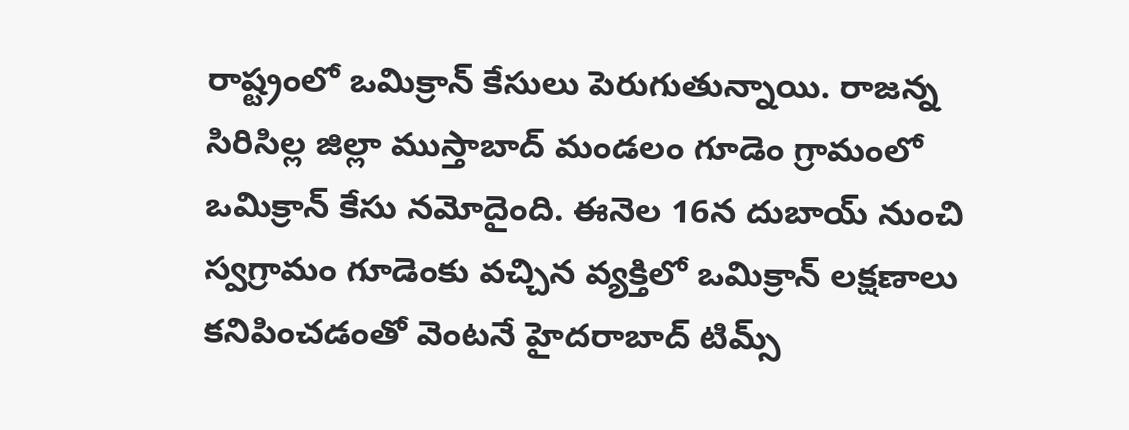రాష్ట్రంలో ఒమిక్రాన్ కేసులు పెరుగుతున్నాయి. రాజన్న సిరిసిల్ల జిల్లా ముస్తాబాద్ మండలం గూడెం గ్రామంలో ఒమిక్రాన్ కేసు నమోదైంది. ఈనెల 16న దుబాయ్ నుంచి స్వగ్రామం గూడెంకు వచ్చిన వ్యక్తిలో ఒమిక్రాన్ లక్షణాలు కనిపించడంతో వెంటనే హైదరాబాద్ టిమ్స్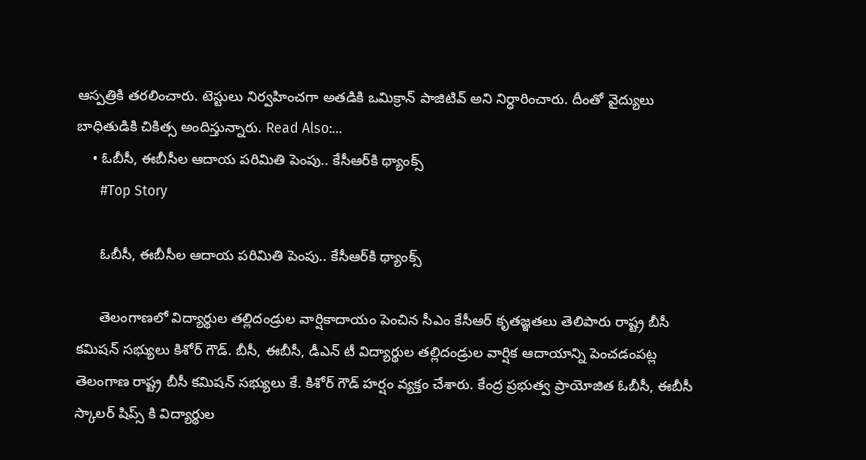ఆస్పత్రికి తరలించారు. టెస్టులు నిర్వహించగా అతడికి ఒమిక్రాన్ పాజిటివ్ అని నిర్ధారించారు. దీంతో వైద్యులు బాధితుడికి చికిత్స అందిస్తున్నారు. Read Also:…
    • ఓబీసీ, ఈబీసీల ఆదాయ పరిమితి పెంపు.. కేసీఆర్‌కి థ్యాంక్స్
      #Top Story

      ఓబీసీ, ఈబీసీల ఆదాయ పరిమితి పెంపు.. కేసీఆర్‌కి థ్యాంక్స్

      తెలంగాణలో విద్యార్థుల తల్లిదండ్రుల వార్షికాదాయం పెంచిన సీఎం కేసీఆర్ కృతజ్ఞతలు తెలిపారు రాష్ట్ర బీసీ కమిషన్ సభ్యులు కిశోర్ గౌడ్. బీసీ, ఈబీసీ, డీఎన్ టీ విద్యార్థుల తల్లిదండ్రుల వార్షిక ఆదాయాన్ని పెంచడంపట్ల తెలంగాణ రాష్ట్ర బీసీ కమిషన్ సభ్యులు కే. కిశోర్ గౌడ్ హర్షం వ్యక్తం చేశారు. కేంద్ర ప్రభుత్వ ప్రాయోజిత ఓబీసీ, ఈబీసీ స్కాలర్ షిప్స్ కి విద్యార్థుల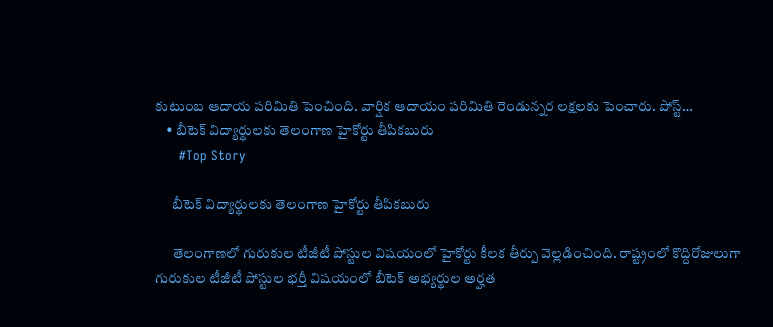కుటుంబ ఆదాయ పరిమితి పెంచింది. వార్షిక ఆదాయం పరిమితి రెండున్నర లక్షలకు పెంచారు. పోస్ట్…
    • బీటెక్ విద్యార్థులకు తెలంగాణ హైకోర్టు తీపికబురు
      #Top Story

      బీటెక్ విద్యార్థులకు తెలంగాణ హైకోర్టు తీపికబురు

      తెలంగాణలో గురుకుల టీజీటీ పోస్టుల విషయంలో హైకోర్టు కీలక తీర్పు వెల్లడించింది. రాష్ట్రంలో కొద్దిరోజులుగా గురుకుల టీజీటీ పోస్టుల భర్తీ విషయంలో బీటెక్ అభ్యర్థుల అర్హత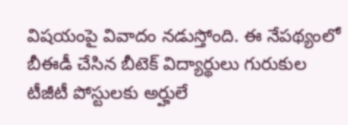విషయంపై వివాదం నడుస్తోంది. ఈ నేపథ్యంలో బీఈడీ చేసిన బీటెక్ విద్యార్థులు గురుకుల టీజీటీ పోస్టులకు అర్హులే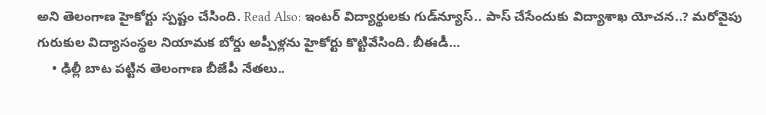అని తెలంగాణ హైకోర్టు స్పష్టం చేసింది. Read Also: ఇంటర్‌ విద్యార్థులకు గుడ్‌న్యూస్‌.. పాస్‌ చేసేందుకు విద్యాశాఖ యోచన..? మరోవైపు గురుకుల విద్యాసంస్థల నియామక బోర్డు అప్పీళ్లను హైకోర్టు కొట్టివేసింది. బీఈడీ…
    • ఢిల్లీ బాట పట్టిన తెలంగాణ బీజేపీ నేతలు..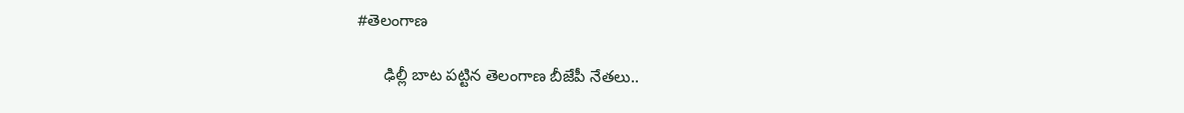#తెలంగాణ

      ఢిల్లీ బాట పట్టిన తెలంగాణ బీజేపీ నేతలు..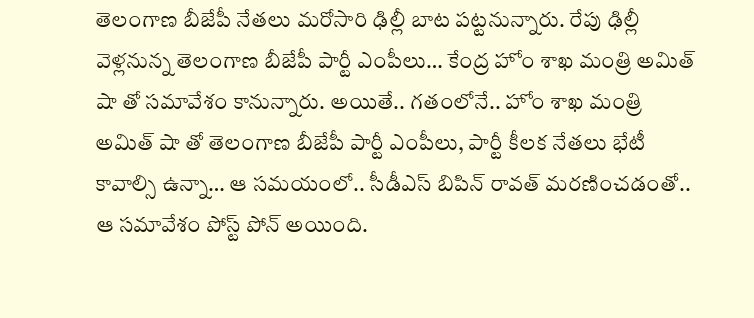తెలంగాణ బీజేపీ నేత‌లు మ‌రోసారి ఢిల్లీ బాట ప‌ట్ట‌నున్నారు. రేపు ఢిల్లీ వెళ్ల‌నున్న తెలంగాణ బీజేపీ పార్టీ ఎంపీలు… కేంద్ర హోం శాఖ మంత్రి అమిత్ షా తో స‌మావేశం కానున్నారు. అయితే.. గ‌తంలోనే.. హోం శాఖ మంత్రి అమిత్ షా తో తెలంగాణ బీజేపీ పార్టీ ఎంపీలు, పార్టీ కీల‌క నేత‌లు భేటీ కావాల్సి ఉన్నా… ఆ స‌మ‌యంలో.. సీడీఎస్ బిపిన్ రావ‌త్ మ‌ర‌ణించ‌డంతో.. ఆ స‌మావేశం పోస్ట్ పోన్ అయింది.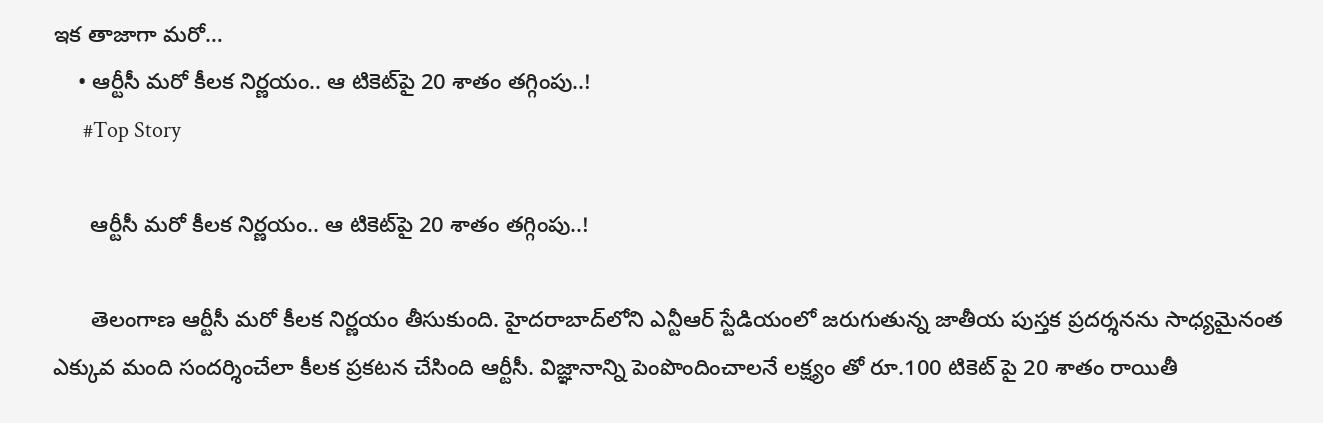ఇక తాజాగా మ‌రో…
    • ఆర్టీసీ మ‌రో కీల‌క నిర్ణ‌యం.. ఆ టికెట్‌పై 20 శాతం తగ్గింపు..!
      #Top Story

      ఆర్టీసీ మ‌రో కీల‌క నిర్ణ‌యం.. ఆ టికెట్‌పై 20 శాతం తగ్గింపు..!

      తెలంగాణ ఆర్టీసీ మ‌రో కీల‌క నిర్ణ‌యం తీసుకుంది. హైద‌రాబాద్‌లోని ఎన్టీఆర్ స్టేడియంలో జ‌రుగుతున్న జాతీయ పుస్త‌క ప్ర‌ద‌ర్శ‌న‌ను సాధ్య‌మైనంత ఎక్కువ మంది సంద‌ర్శించేలా కీల‌క ప్ర‌క‌ట‌న చేసింది ఆర్టీసీ. విజ్ఞానాన్ని పెంపొందించాల‌నే ల‌క్ష్యం తో రూ.100 టికెట్ పై 20 శాతం రాయితీ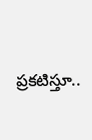ప్ర‌క‌టిస్తూ..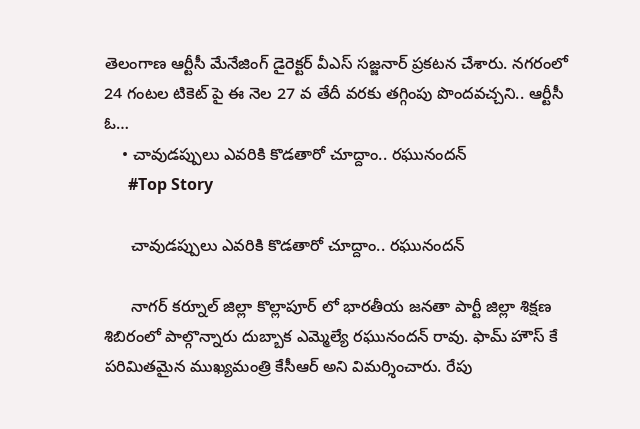తెలంగాణ ఆర్టీసీ మేనేజింగ్ డైరెక్ట‌ర్ వీఎస్ స‌జ్జనార్ ప్ర‌క‌ట‌న చేశారు. న‌గ‌రంలో 24 గంట‌ల టికెట్ పై ఈ నెల 27 వ తేదీ వ‌ర‌కు త‌గ్గింపు పొంద‌వ‌చ్చ‌ని.. ఆర్టీసీ ఓ…
    • చావుడప్పులు ఎవరికి కొడతారో చూద్దాం.. రఘునందన్
      #Top Story

      చావుడప్పులు ఎవరికి కొడతారో చూద్దాం.. రఘునందన్

      నాగర్ కర్నూల్ జిల్లా కొల్లాపూర్ లో భారతీయ జనతా పార్టీ జిల్లా శిక్షణ శిబిరంలో పాల్గొన్నారు దుబ్బాక ఎమ్మెల్యే రఘునందన్ రావు. ఫామ్ హౌస్ కే పరిమితమైన ముఖ్యమంత్రి కేసీఆర్ అని విమర్శించారు. రేపు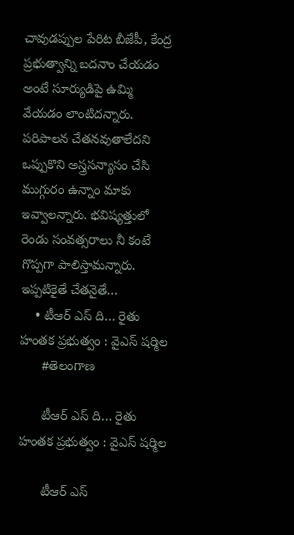చావుడప్పుల పేరిట బీజేపీ, కేంద్ర ప్రభుత్వాన్ని బదనాం చేయడం అంటే సూర్యుడిపై ఉమ్మి వేయడం లాంటిదన్నారు. పరిపాలన చేతనవుతాలేదని ఒప్పుకొని అస్త్రసన్యాసం చేసి ముగ్గురం ఉన్నాం మాకు ఇవ్వాలన్నారు. భవిష్యత్తులో రెండు సంవత్సరాలు నీ కంటే గొప్పగా పాలిస్తామన్నారు. ఇప్పటికైతే చేతనైతే…
    • టీఆర్ ఎస్ ది… రైతు హంతక ప్రభుత్వం : వైఎస్ ష‌ర్మిల
      #తెలంగాణ

      టీఆర్ ఎస్ ది… రైతు హంతక ప్రభుత్వం : వైఎస్ ష‌ర్మిల

      టీఆర్ ఎస్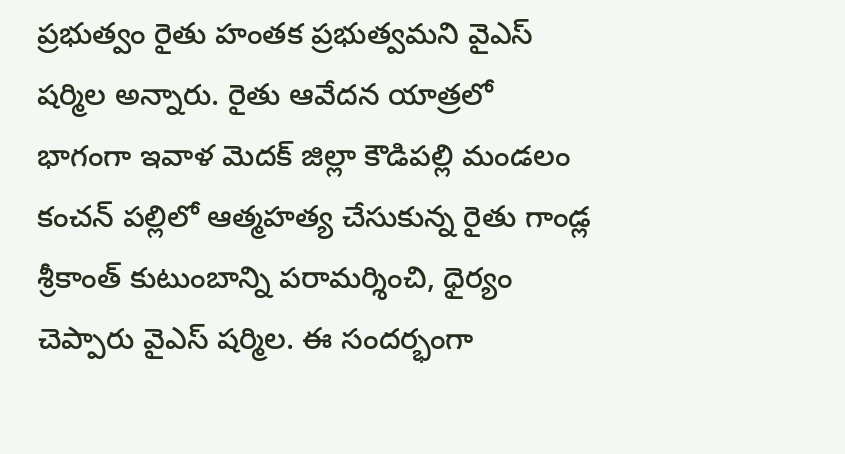ప్రభుత్వం రైతు హంతక ప్రభుత్వమ‌ని వైఎస్ ష‌ర్మిల అన్నారు. రైతు ఆవేదన యాత్రలో భాగంగా ఇవాళ మెదక్ జిల్లా కౌడిపల్లి మండలం కంచన్ పల్లిలో ఆత్మహత్య చేసుకున్న రైతు గాండ్ల శ్రీకాంత్ కుటుంబాన్ని పరామర్శించి, ధైర్యం చెప్పారు వైఎస్ ష‌ర్మిల‌. ఈ సంద‌ర్భంగా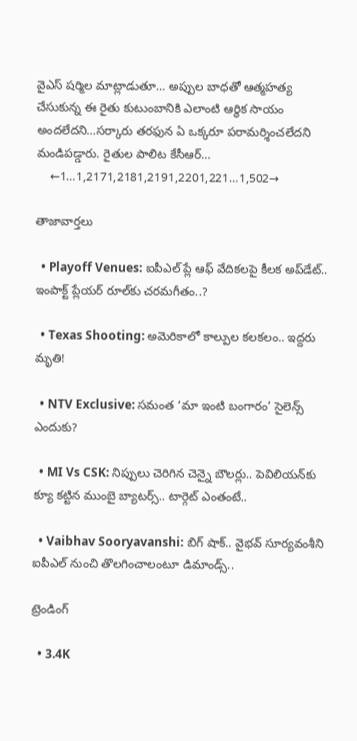వైఎస్ ష‌ర్మిల మాట్లాడుతూ… అప్పుల బాధతో ఆత్మహత్య చేసుకున్న ఈ రైతు కుటుంబానికి ఎలాంటి ఆర్థిక సాయం అందలేదని…సర్కారు తరఫున ఏ ఒక్కరూ పరామర్శించలేదని మండిప‌డ్డారు. రైతుల పాలిట కేసీఆర్…
    ←1…1,2171,2181,2191,2201,221…1,502→

తాజావార్తలు

  • Playoff Venues: ఐపీఎల్ ప్లే ఆఫ్ వేదికలపై కీలక అప్‌డేట్.. ఇంపాక్ట్ ప్లేయర్ రూల్‌కు చరమగీతం..?

  • Texas Shooting: అమెరికాలో కాల్పుల కలకలం.. ఇద్దరు మృతి!

  • NTV Exclusive: సమంత ‘మా ఇంటి బంగారం’ సైలెన్స్ ఎందుకు?

  • MI Vs CSK: నిప్పులు చెరిగిన చెన్నై బౌలర్లు.. పెవిలియన్‌కు క్యూ కట్టిన ముంబై బ్యాటర్స్.. టార్గెట్ ఎంతంటే..

  • Vaibhav Sooryavanshi: బిగ్ షాక్.. వైభవ్ సూర్యవంశీని ఐపీఎల్ నుంచి తొలగించాలంటూ డిమాండ్స్..

ట్రెండింగ్‌

  • 3.4K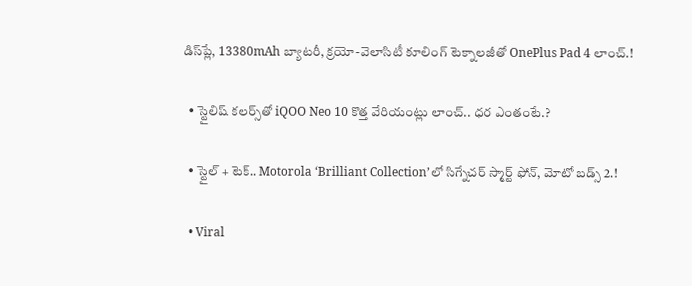డిస్‌ప్లే, 13380mAh బ్యాటరీ, క్రయో-వెలాసిటీ కూలింగ్ టెక్నాలజీతో OnePlus Pad 4 లాంచ్.!

  • స్టైలిష్ కలర్స్‌తో iQOO Neo 10 కొత్త వేరియంట్లు లాంచ్.. ధర ఎంతంటే.?

  • స్టైల్ + టెక్.. Motorola ‘Brilliant Collection’లో సిగ్నేచర్ స్మార్ట్ ఫోన్, మోటో బడ్స్ 2.!

  • Viral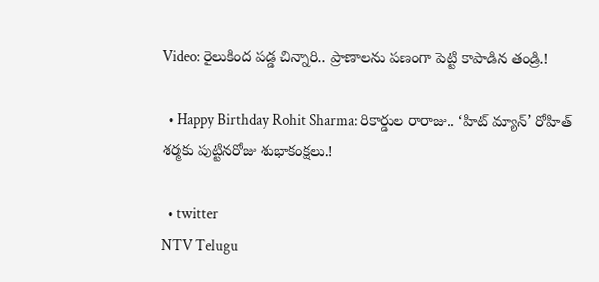Video: రైలుకింద పడ్డ చిన్నారి.. ప్రాణాలను పణంగా పెట్టి కాపాడిన తండ్రి.!

  • Happy Birthday Rohit Sharma: రికార్డుల రారాజు.. ‘హిట్‌ మ్యాన్’ రోహిత్ శర్మకు పుట్టినరోజు శుభాకంక్షలు.!

  • twitter
NTV Telugu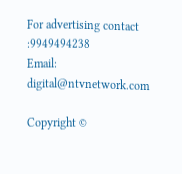For advertising contact :9949494238
Email: digital@ntvnetwork.com

Copyright ©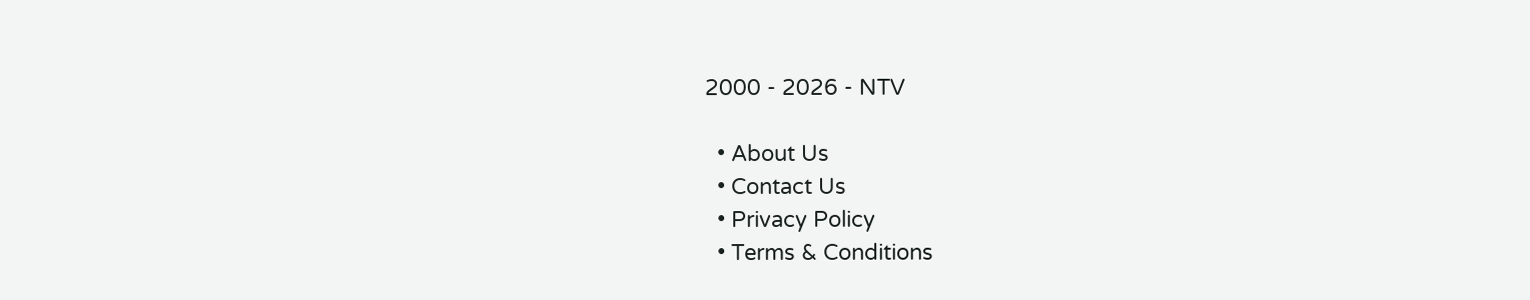2000 - 2026 - NTV

  • About Us
  • Contact Us
  • Privacy Policy
  • Terms & Conditions